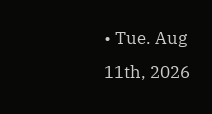• Tue. Aug 11th, 2026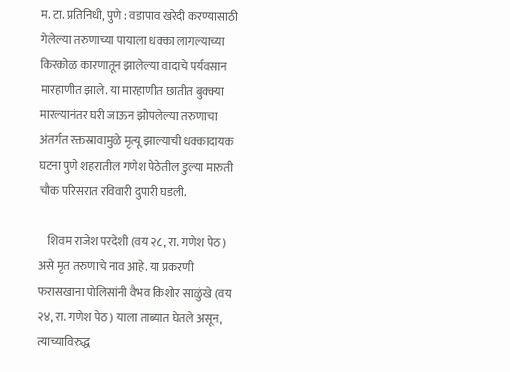म. टा. प्रतिनिधी, पुणे : वडापाव खरेदी करण्यासाठी गेलेल्या तरुणाच्या पायाला धक्का लागल्याच्या किरकोळ कारणातून झालेल्या वादाचे पर्यवसान मारहाणीत झाले. या मारहाणीत छातीत बुक्क्या मारल्यानंतर घरी जाऊन झोपलेल्या तरुणाचा अंतर्गत रक्तस्रावामुळे मृत्यू झाल्याची धक्कादायक घटना पुणे शहरातील गणेश पेठेतील डुल्या मारुती चौक परिसरात रविवारी दुपारी घडली.

    शिवम राजेश परदेशी (वय २८, रा. गणेश पेठ) असे मृत तरुणाचे नाव आहे. या प्रकरणी फरासखाना पोलिसांनी वैभव किशोर साळुंखे (वय २४, रा. गणेश पेठ) याला ताब्यात घेतले असून, त्याच्याविरुद्ध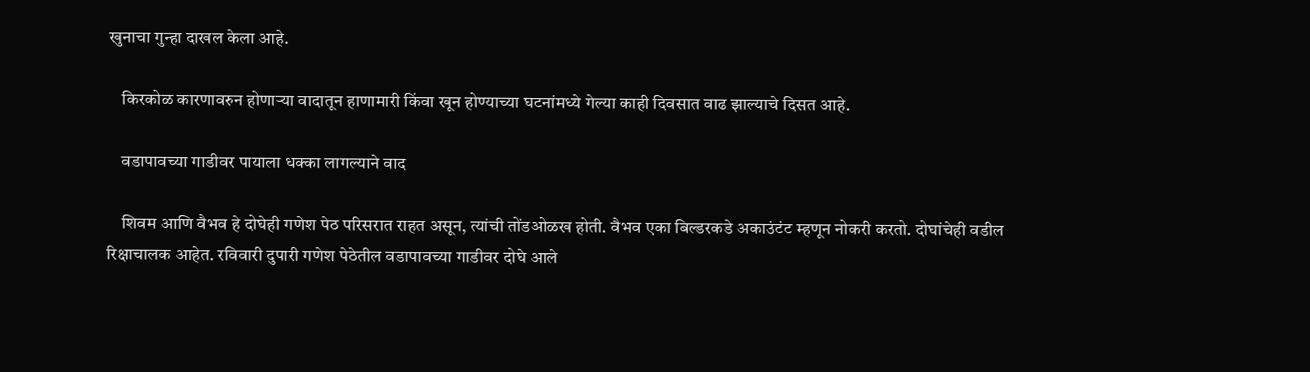खुनाचा गुन्हा दाखल केला आहे.

    किरकोळ कारणावरुन होणाऱ्या वादातून हाणामारी किंवा खून होण्याच्या घटनांमध्ये गेल्या काही दिवसात वाढ झाल्याचे दिसत आहे.

    वडापावच्या गाडीवर पायाला धक्का लागल्याने वाद

    शिवम आणि वैभव हे दोघेही गणेश पेठ परिसरात राहत असून, त्यांची तोंडओळख होती. वैभव एका बिल्डरकडे अकाउंटंट म्हणून नोकरी करतो. दोघांचेही वडील रिक्षाचालक आहेत. रविवारी दुपारी गणेश पेठेतील वडापावच्या गाडीवर दोघे आले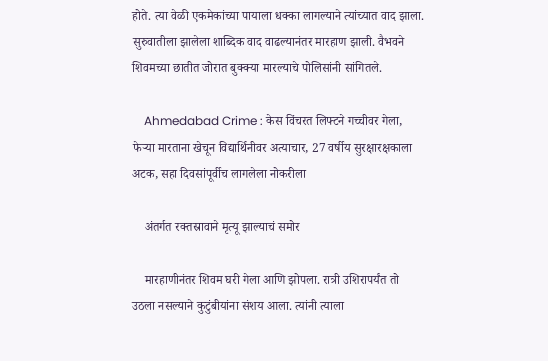होते. त्या वेळी एकमेकांच्या पायाला धक्का लागल्याने त्यांच्यात वाद झाला. सुरुवातीला झालेला शाब्दिक वाद वाढल्यानंतर मारहाण झाली. वैभवने शिवमच्या छातीत जोरात बुक्क्या मारल्याचे पोलिसांनी सांगितले.

    Ahmedabad Crime : केस विंचरत लिफ्टने गच्चीवर गेला, फेऱ्या मारताना खेचून विद्यार्थिनीवर अत्याचार, 27 वर्षीय सुरक्षारक्षकाला अटक, सहा दिवसांपूर्वीच लागलेला नोकरीला

    अंतर्गत रक्तस्रावाने मृत्यू झाल्याचं समोर

    मारहाणीनंतर शिवम घरी गेला आणि झोपला. रात्री उशिरापर्यंत तो उठला नसल्याने कुटुंबीयांना संशय आला. त्यांनी त्याला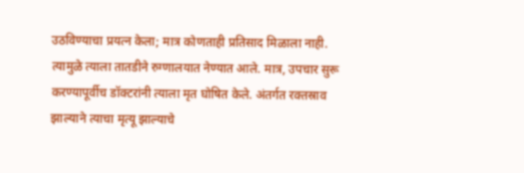उठविण्याचा प्रयत्न केला; मात्र कोणताही प्रतिसाद मिळाला नाही. त्यामुळे त्याला तातडीने रुग्णालयात नेण्यात आले. मात्र, उपचार सुरू करण्यापूर्वीच डॉक्टरांनी त्याला मृत घोषित केले. अंतर्गत रक्तस्राव झाल्याने त्याचा मृत्यू झाल्याचे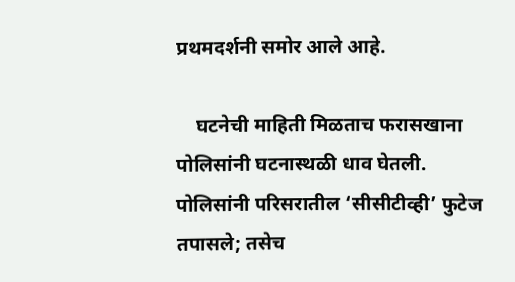प्रथमदर्शनी समोर आले आहे.

    घटनेची माहिती मिळताच फरासखाना पोलिसांनी घटनास्थळी धाव घेतली. पोलिसांनी परिसरातील ‘सीसीटीव्ही’ फुटेज तपासले; तसेच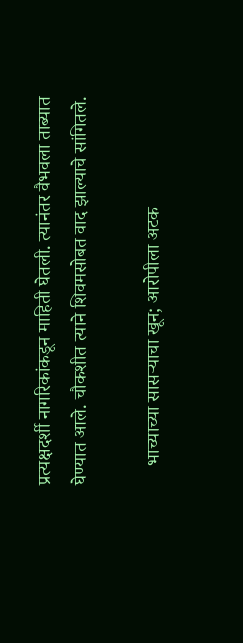प्रत्यक्षदर्शी नागरिकांकडून माहिती घेतली. त्यानंतर वैभवला ताब्यात घेण्यात आले. चौकशीत त्याने शिवमसोबत वाद झाल्याचे सांगितले.

    भाच्याच्या सासऱ्याचा खून; आरोपीला अटक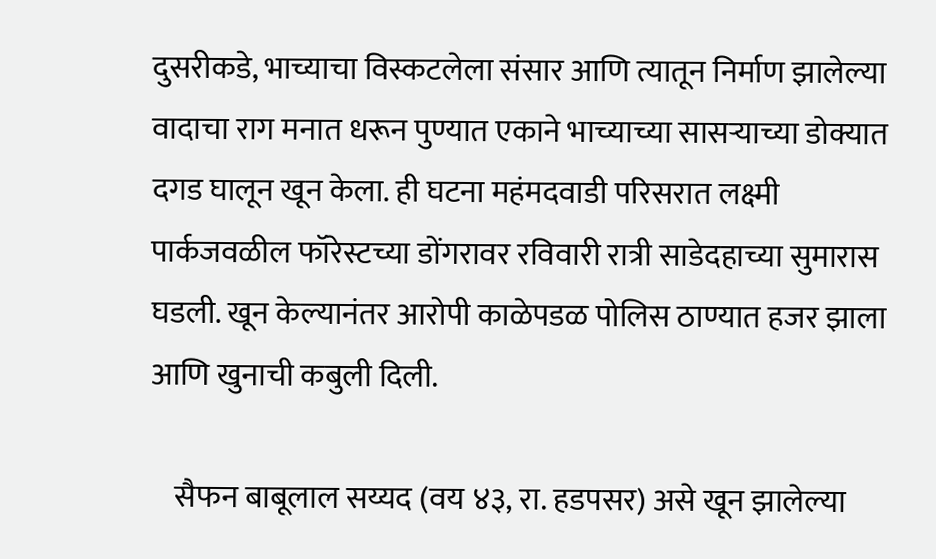दुसरीकडे, भाच्याचा विस्कटलेला संसार आणि त्यातून निर्माण झालेल्या वादाचा राग मनात धरून पुण्यात एकाने भाच्याच्या सासऱ्याच्या डोक्यात दगड घालून खून केला. ही घटना महंमदवाडी परिसरात लक्ष्मी पार्कजवळील फॉरेस्टच्या डोंगरावर रविवारी रात्री साडेदहाच्या सुमारास घडली. खून केल्यानंतर आरोपी काळेपडळ पोलिस ठाण्यात हजर झाला आणि खुनाची कबुली दिली.

    सैफन बाबूलाल सय्यद (वय ४३, रा. हडपसर) असे खून झालेल्या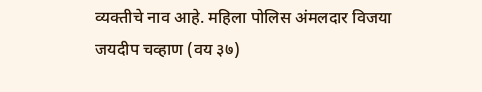व्यक्तीचे नाव आहे. महिला पोलिस अंमलदार विजया जयदीप चव्हाण (वय ३७)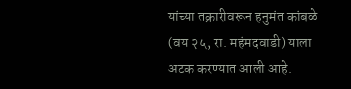यांच्या तक्रारीवरून हनुमंत कांबळे (वय २५, रा. महंमदवाडी) याला अटक करण्यात आली आहे.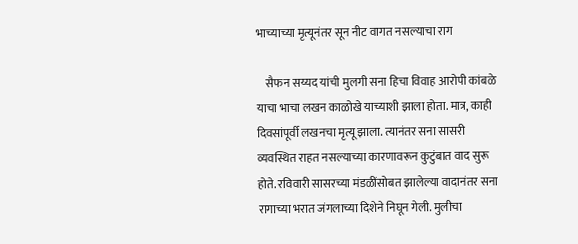भाच्याच्या मृत्यूनंतर सून नीट वागत नसल्याचा राग

    सैफन सय्यद यांची मुलगी सना हिचा विवाह आरोपी कांबळे याचा भाचा लखन काळोखे याच्याशी झाला होता. मात्र, काही दिवसांपूर्वी लखनचा मृत्यू झाला. त्यानंतर सना सासरी व्यवस्थित राहत नसल्याच्या कारणावरून कुटुंबात वाद सुरू होते. रविवारी सासरच्या मंडळींसोबत झालेल्या वादानंतर सना रागाच्या भरात जंगलाच्या दिशेने निघून गेली. मुलीचा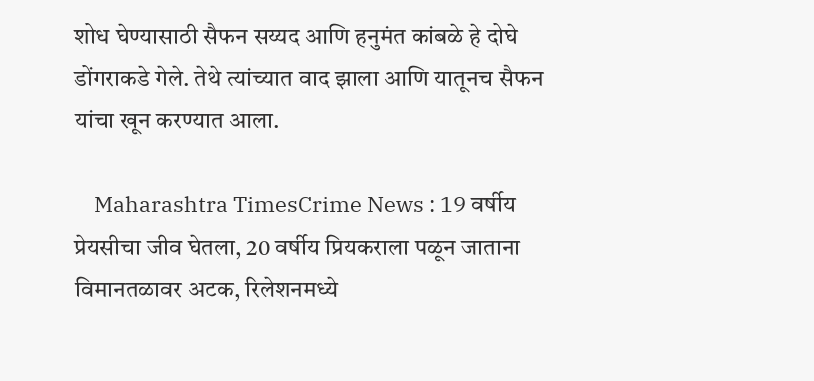शोध घेण्यासाठी सैफन सय्यद आणि हनुमंत कांबळे हे दोघे डोंगराकडे गेले. तेथे त्यांच्यात वाद झाला आणि यातूनच सैफन यांचा खून करण्यात आला.

    Maharashtra TimesCrime News : 19 वर्षीय प्रेयसीचा जीव घेतला, 20 वर्षीय प्रियकराला पळून जाताना विमानतळावर अटक, रिलेशनमध्ये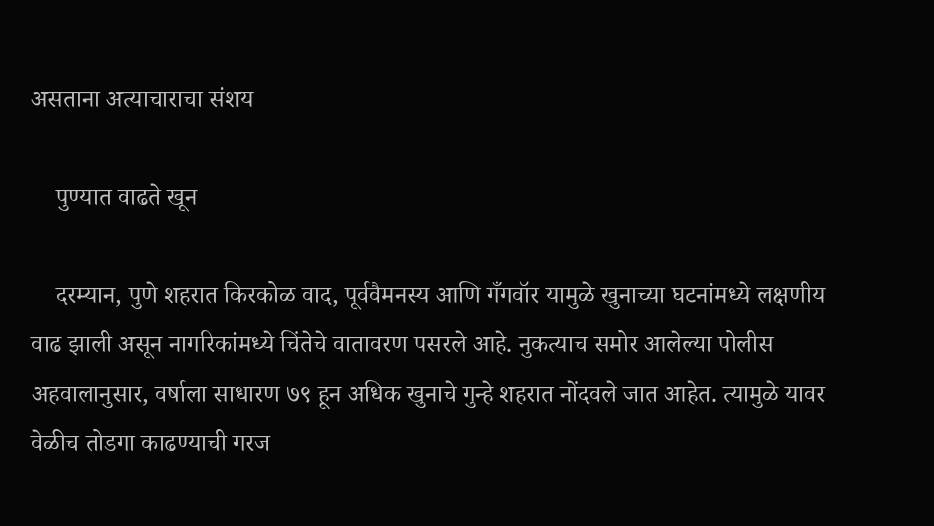असताना अत्याचाराचा संशय

    पुण्यात वाढते खून

    दरम्यान, पुणे शहरात किरकोळ वाद, पूर्ववैमनस्य आणि गँगवॉर यामुळे खुनाच्या घटनांमध्ये लक्षणीय वाढ झाली असून नागरिकांमध्ये चिंतेचे वातावरण पसरले आहे. नुकत्याच समोर आलेल्या पोलीस अहवालानुसार, वर्षाला साधारण ७९ हून अधिक खुनाचे गुन्हे शहरात नोंदवले जात आहेत. त्यामुळे यावर वेळीच तोडगा काढण्याची गरज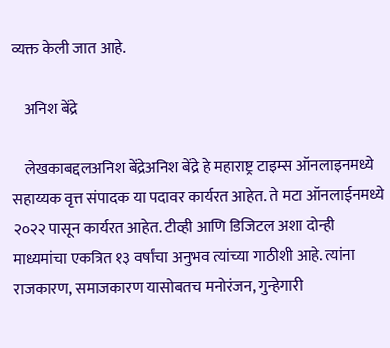व्यक्त केली जात आहे.

    अनिश बेंद्रे

    लेखकाबद्दलअनिश बेंद्रेअनिश बेंद्रे हे महाराष्ट्र टाइम्स ऑनलाइनमध्ये सहाय्यक वृत्त संपादक या पदावर कार्यरत आहेत. ते मटा ऑनलाईनमध्ये २०२२ पासून कार्यरत आहेत. टीव्ही आणि डिजिटल अशा दोन्ही माध्यमांचा एकत्रित १३ वर्षांचा अनुभव त्यांच्या गाठीशी आहे. त्यांना राजकारण, समाजकारण यासोबतच मनोरंजन, गुन्हेगारी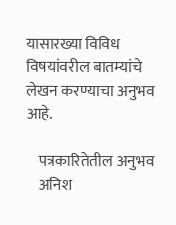यासारख्या विविध विषयांवरील बातम्यांचे लेखन करण्याचा अनुभव आहे.

    पत्रकारितेतील अनुभव
    अनिश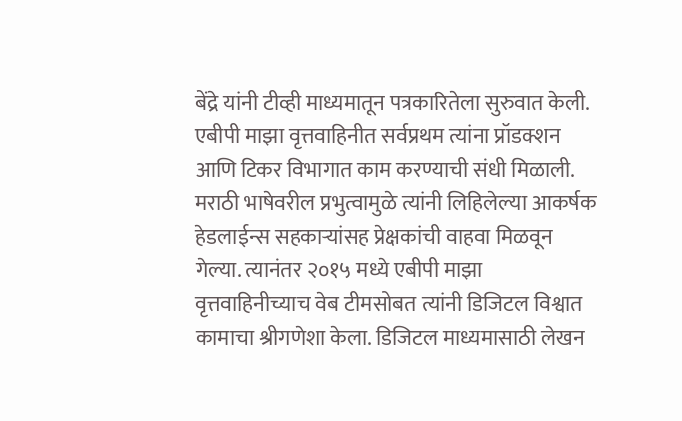बेंद्रे यांनी टीव्ही माध्यमातून पत्रकारितेला सुरुवात केली. एबीपी माझा वृत्तवाहिनीत सर्वप्रथम त्यांना प्रॉडक्शन आणि टिकर विभागात काम करण्याची संधी मिळाली. मराठी भाषेवरील प्रभुत्वामुळे त्यांनी लिहिलेल्या आकर्षक हेडलाईन्स सहकाऱ्यांसह प्रेक्षकांची वाहवा मिळवून गेल्या. त्यानंतर २०१५ मध्ये एबीपी माझा वृत्तवाहिनीच्याच वेब टीमसोबत त्यांनी डिजिटल विश्वात कामाचा श्रीगणेशा केला. डिजिटल माध्यमासाठी लेखन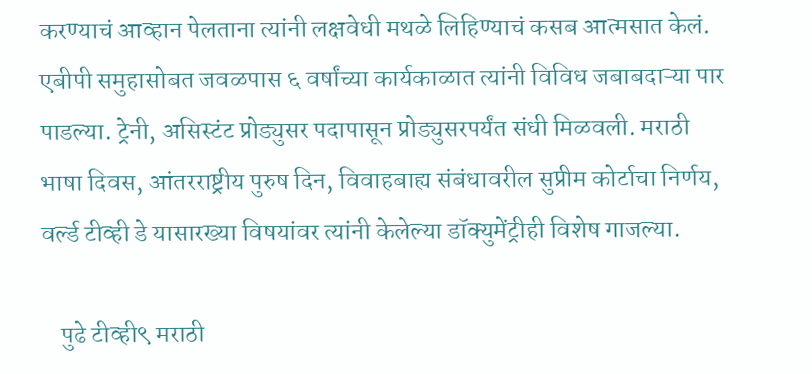करण्याचं आव्हान पेलताना त्यांनी लक्षवेधी मथळे लिहिण्याचं कसब आत्मसात केलं. एबीपी समुहासोबत जवळपास ६ वर्षांच्या कार्यकाळात त्यांनी विविध जबाबदाऱ्या पार पाडल्या. ट्रेनी, असिस्टंट प्रोड्युसर पदापासून प्रोड्युसरपर्यंत संधी मिळवली. मराठी भाषा दिवस, आंतरराष्ट्रीय पुरुष दिन, विवाहबाह्य संबंधावरील सुप्रीम कोर्टाचा निर्णय, वर्ल्ड टीव्ही डे यासारख्या विषयांवर त्यांनी केलेल्या डॉक्युमेंट्रीही विशेष गाजल्या.

    पुढे टीव्ही९ मराठी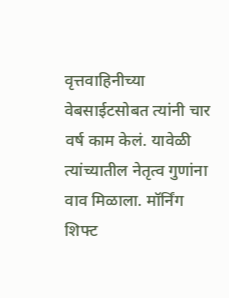वृत्तवाहिनीच्या वेबसाईटसोबत त्यांनी चार वर्ष काम केलं. यावेळी त्यांच्यातील नेतृत्व गुणांना वाव मिळाला. मॉर्निंग शिफ्ट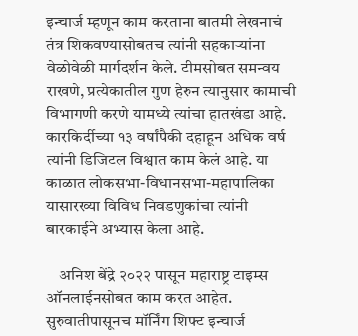इन्चार्ज म्हणून काम करताना बातमी लेखनाचं तंत्र शिकवण्यासोबतच त्यांनी सहकाऱ्यांना वेळोवेळी मार्गदर्शन केले. टीमसोबत समन्वय राखणे, प्रत्येकातील गुण हेरुन त्यानुसार कामाची विभागणी करणे यामध्ये त्यांचा हातखंडा आहे. कारकिर्दीच्या १३ वर्षांपैकी दहाहून अधिक वर्ष त्यांनी डिजिटल विश्वात काम केलं आहे. या काळात लोकसभा-विधानसभा-महापालिका यासारख्या विविध निवडणुकांचा त्यांनी बारकाईने अभ्यास केला आहे.

    अनिश बेंद्रे २०२२ पासून महाराष्ट्र टाइम्स ऑनलाईनसोबत काम करत आहेत. सुरुवातीपासूनच मॉर्निंग शिफ्ट इन्चार्ज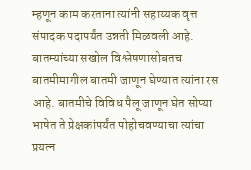म्हणून काम करताना त्यांनी सहाय्यक वृत्त संपादक पदापर्यंत उन्नती मिळवली आहे. बातम्यांच्या सखोल विश्लेषणासोबतच बातमीमागील बातमी जाणून घेण्यात त्यांना रस आहे. बातमीचे विविध पैलू जाणून घेत सोप्या भाषेत ते प्रेक्षकांपर्यंत पोहोचवण्याचा त्यांचा प्रयत्न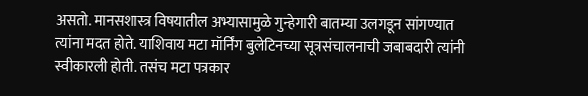असतो. मानसशास्त्र विषयातील अभ्यासामुळे गुन्हेगारी बातम्या उलगडून सांगण्यात त्यांना मदत होते. याशिवाय मटा मॉर्निंग बुलेटिनच्या सूत्रसंचालनाची जबाबदारी त्यांनी स्वीकारली होती. तसंच मटा पत्रकार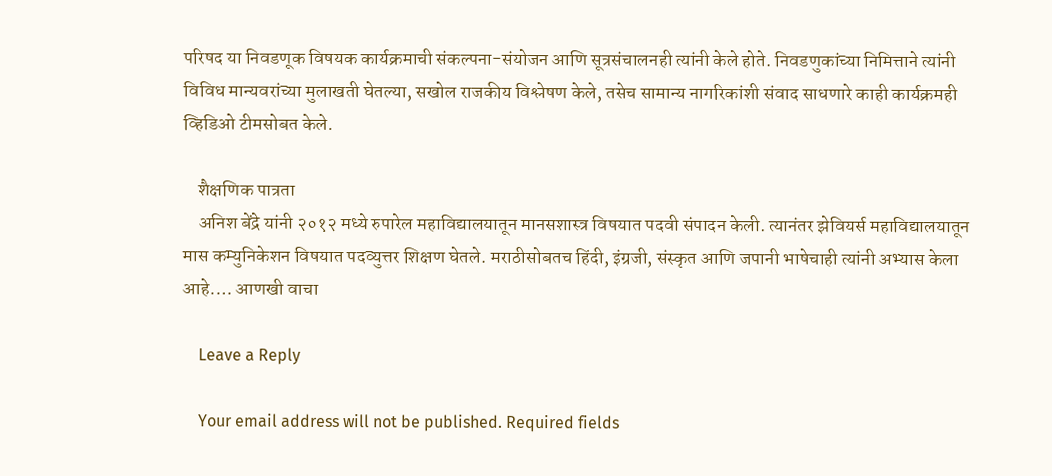परिषद या निवडणूक विषयक कार्यक्रमाची संकल्पना-संयोजन आणि सूत्रसंचालनही त्यांनी केले होते. निवडणुकांच्या निमित्ताने त्यांनी विविध मान्यवरांच्या मुलाखती घेतल्या, सखोल राजकीय विश्लेषण केले, तसेच सामान्य नागरिकांशी संवाद साधणारे काही कार्यक्रमही व्हिडिओ टीमसोबत केले.

    शैक्षणिक पात्रता
    अनिश बेंद्रे यांनी २०१२ मध्ये रुपारेल महाविद्यालयातून मानसशास्त्र विषयात पदवी संपादन केली. त्यानंतर झेवियर्स महाविद्यालयातून मास कम्युनिकेशन विषयात पदव्युत्तर शिक्षण घेतले. मराठीसोबतच हिंदी, इंग्रजी, संस्कृत आणि जपानी भाषेचाही त्यांनी अभ्यास केला आहे.… आणखी वाचा

    Leave a Reply

    Your email address will not be published. Required fields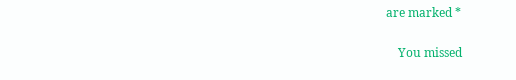are marked *

    You missed